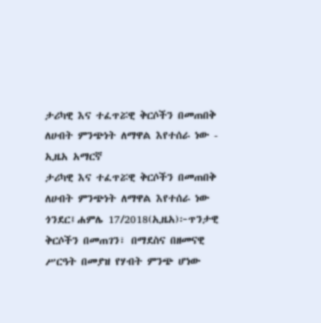ታሪካዊ እና ተፈጥሯዊ ቅርሶችን በመጠበቅ ለሀብት ምንጭነት ለማዋል እየተሰራ ነው - ኢዜአ አማርኛ
ታሪካዊ እና ተፈጥሯዊ ቅርሶችን በመጠበቅ ለሀብት ምንጭነት ለማዋል እየተሰራ ነው
ጎንደር፤ሐምሌ 17/2018(ኢዜአ)፦ጥንታዊ ቅርሶችን በመጠገን፣ በማደስና በዘመናዊ ሥርዓት በመያዝ የሃብት ምንጭ ሆነው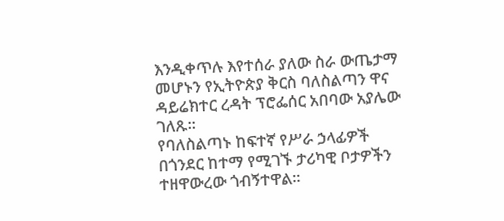እንዲቀጥሉ እየተሰራ ያለው ስራ ውጤታማ መሆኑን የኢትዮጵያ ቅርስ ባለስልጣን ዋና ዳይሬክተር ረዳት ፕሮፌሰር አበባው አያሌው ገለጹ።
የባለስልጣኑ ከፍተኛ የሥራ ኃላፊዎች በጎንደር ከተማ የሚገኙ ታሪካዊ ቦታዎችን ተዘዋውረው ጎብኝተዋል።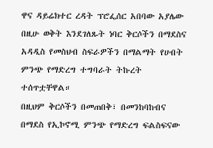ዋና ዳይሬክተር ረዳት ፕሮፌሰር አበባው አያሌው በዚሁ ወቅት እንደገለጹት ነባር ቅርሶችን በማደስና አዳዲስ የመስህብ ስፍራዎችን በማልማት የሀብት ምንጭ የማድረግ ተግባራት ትኩረት ተሰጥቷቸዋል።
በዚህም ቅርሶችን በመጠበቅ፣ በመንከባከብና በማደስ የኢኮኖሚ ምንጭ የማድረግ ፍልስፍናው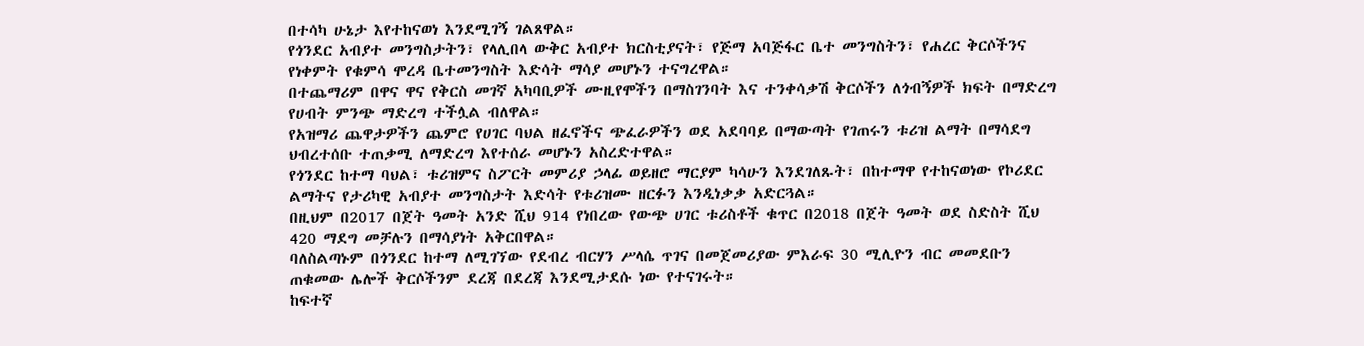በተሳካ ሁኔታ እየተከናወነ እንደሚገኝ ገልጸዋል።
የጎንደር አብያተ መንግስታትን፣ የላሊበላ ውቅር አብያተ ክርስቲያናት፣ የጅማ አባጅፋር ቤተ መንግስትን፣ የሐረር ቅርሶችንና የነቀምት የቁምሳ ሞረዳ ቤተመንግስት እድሳት ማሳያ መሆኑን ተናግረዋል።
በተጨማሪም በዋና ዋና የቅርስ መገኛ አካባቢዎች ሙዚየሞችን በማስገንባት እና ተንቀሳቃሽ ቅርሶችን ለጎብኝዎች ክፍት በማድረግ የሀብት ምንጭ ማድረግ ተችሏል ብለዋል።
የአዝማሪ ጨዋታዎችን ጨምሮ የሀገር ባህል ዘፈኖችና ጭፈራዎችን ወደ አደባባይ በማውጣት የገጠሩን ቱሪዝ ልማት በማሳደግ ህብረተሰቡ ተጠቃሚ ለማድረግ እየተሰራ መሆኑን አስረድተዋል።
የጎንደር ከተማ ባህል፣ ቱሪዝምና ስፖርት መምሪያ ኃላፊ ወይዘሮ ማርያም ካሳሁን እንደገለጹት፣ በከተማዋ የተከናወነው የኮሪደር ልማትና የታሪካዊ አብያተ መንግስታት እድሳት የቱሪዝሙ ዘርፉን እንዲነቃቃ አድርጓል።
በዚህም በ2017 በጀት ዓመት አንድ ሺህ 914 የነበረው የውጭ ሀገር ቱሪስቶች ቁጥር በ2018 በጀት ዓመት ወደ ስድስት ሺህ 420 ማደግ መቻሉን በማሳያነት አቅርበዋል።
ባለስልጣኑም በጎንደር ከተማ ለሚገኘው የደብረ ብርሃን ሥላሴ ጥገና በመጀመሪያው ምእራፍ 30 ሚሊዮን ብር መመደቡን ጠቁመው ሌሎች ቅርሶችንም ደረጃ በደረጃ እንደሚታደሱ ነው የተናገሩት።
ከፍተኛ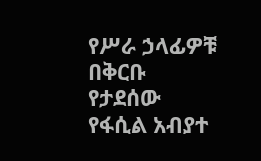የሥራ ኃላፊዎቹ በቅርቡ የታደሰው የፋሲል አብያተ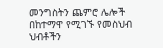መንግስትን ጨምሮ ሌሎች በከተማዋ የሚገኙ የመስህብ ህብቶችን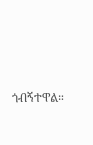ጎብኝተዋል።